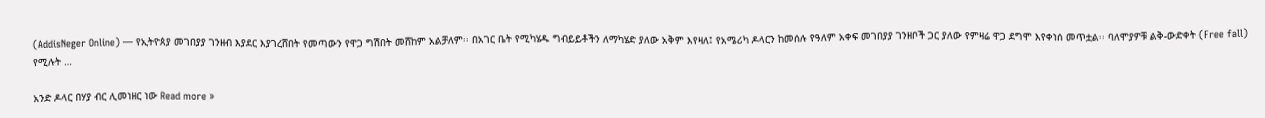(AddisNeger Online) — የኢትዮጰያ መገበያያ ገንዘብ እያደር እያገረሸበት የመጣውን የዋጋ ግሽበት መሸከም አልቻለም፡፡ በአገር ቤት የሚካሄዱ ግብይይቶችን ለማካሄድ ያለው አቅም እየዛለ፤ የአሜሪካ ዶላርን ከመሰሉ የዓለም አቀፍ መገበያያ ገንዘቦች ጋር ያለው የምዛሬ ዋጋ ደግሞ እየቀነሰ መጥቷል፡፡ ባለሞያዎቹ ልቅ-ውድቀት (Free fall) የሚሉት …

አንድ ዶላር በሃያ ብር ሊመነዘር ነው Read more »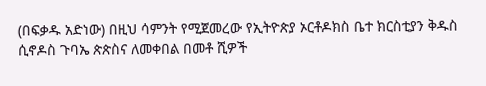(በፍቃዱ አድነው) በዚህ ሳምንት የሚጀመረው የኢትዮጵያ ኦርቶዶክስ ቤተ ክርስቲያን ቅዱስ ሲኖዶስ ጉባኤ ጵጵስና ለመቀበል በመቶ ሺዎች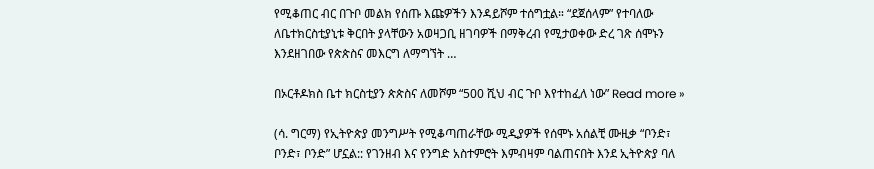የሚቆጠር ብር በጉቦ መልክ የሰጡ እጩዎችን እንዳይሾም ተሰግቷል። “ደጀሰላም” የተባለው ለቤተክርስቲያኒቱ ቅርበት ያላቸውን አወዛጋቢ ዘገባዎች በማቅረብ የሚታወቀው ድረ ገጽ ሰሞኑን እንደዘገበው የጵጵስና መእርግ ለማግኘት …

በኦርቶዶክስ ቤተ ክርስቲያን ጵጵስና ለመሾም “500 ሺህ ብር ጉቦ እየተከፈለ ነው” Read more »

(ሳ. ግርማ) የኢትዮጵያ መንግሥት የሚቆጣጠራቸው ሚዲያዎች የሰሞኑ አሰልቺ ሙዚቃ “ቦንድ፣ ቦንድ፣ ቦንድ” ሆኗል:: የገንዘብ እና የንግድ አስተምሮት እምብዛም ባልጠናበት እንደ ኢትዮጵያ ባለ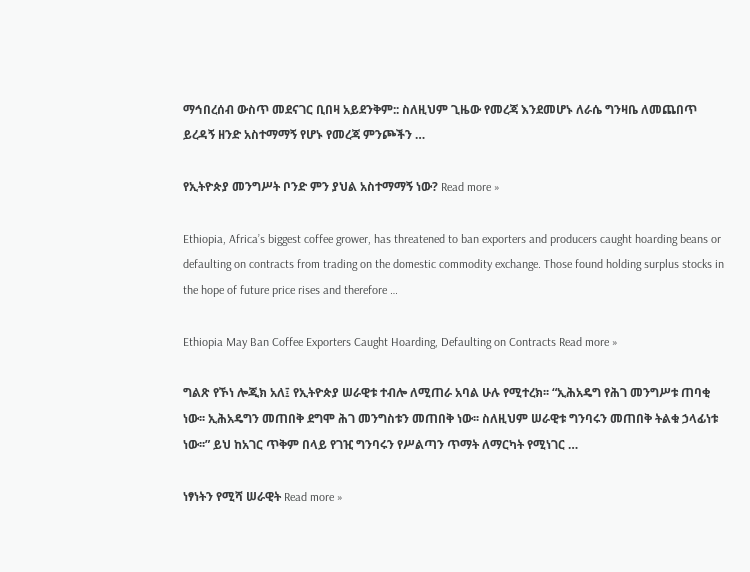ማኅበረሰብ ውስጥ መደናገር ቢበዛ አይደንቅም:: ስለዚህም ጊዜው የመረጃ እንደመሆኑ ለራሴ ግንዛቤ ለመጨበጥ ይረዳኝ ዘንድ አስተማማኝ የሆኑ የመረጃ ምንጮችን …

የኢትዮጵያ መንግሥት ቦንድ ምን ያህል አስተማማኝ ነው? Read more »

Ethiopia, Africa’s biggest coffee grower, has threatened to ban exporters and producers caught hoarding beans or defaulting on contracts from trading on the domestic commodity exchange. Those found holding surplus stocks in the hope of future price rises and therefore …

Ethiopia May Ban Coffee Exporters Caught Hoarding, Defaulting on Contracts Read more »

ግልጽ የኾነ ሎጂክ አለ፤ የኢትዮጵያ ሠራዊቱ ተብሎ ለሚጠራ አባል ሁሉ የሚተረክ፡፡ “ኢሕአዴግ የሕገ መንግሥቱ ጠባቂ ነው፡፡ ኢሕአዴግን መጠበቅ ደግሞ ሕገ መንግስቱን መጠበቅ ነው፡፡ ስለዚህም ሠራዊቱ ግንባሩን መጠበቅ ትልቁ ኃላፊነቱ ነው፡፡” ይህ ከአገር ጥቅም በላይ የገዢ ግንባሩን የሥልጣን ጥማት ለማርካት የሚነገር …

ነፃነትን የሚሻ ሠራዊት Read more »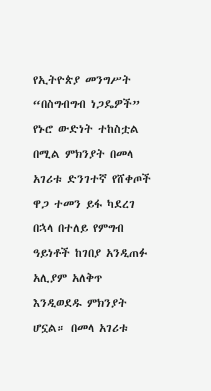የኢትዮጵያ መንግሥት “በስግብግብ ነጋዴዎች” የኑሮ ውድነት ተከስቷል በሚል ምክንያት በመላ አገሪቱ ድንገተኛ የሸቀጦች ዋጋ ተመን ይፋ ካደረገ በኋላ በተለይ የምግብ ዓይነቶች ከገበያ አንዲጠፉ አሊያም አለቅጥ እንዲወደዱ ምክንያት ሆኗል። በመላ አገሪቱ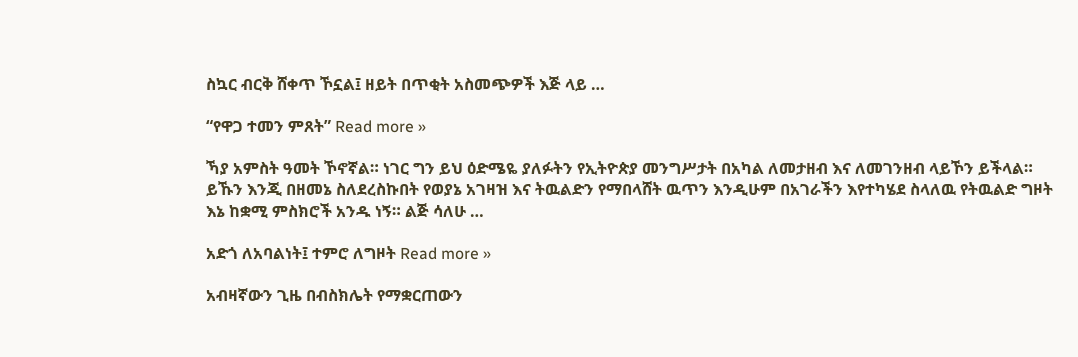ስኳር ብርቅ ሸቀጥ ኾኗል፤ ዘይት በጥቂት አስመጭዎች እጅ ላይ …

“የዋጋ ተመን ምጸት” Read more »

ኻያ አምስት ዓመት ኾኖኛል። ነገር ግን ይህ ዕድሜዬ ያለፉትን የኢትዮጵያ መንግሥታት በአካል ለመታዘብ እና ለመገንዘብ ላይኾን ይችላል። ይኹን እንጂ በዘመኔ ስለደረስኩበት የወያኔ አገዛዝ እና ትዉልድን የማበላሸት ዉጥን እንዲሁም በአገራችን እየተካሄደ ስላለዉ የትዉልድ ግዞት እኔ ከቋሚ ምስክሮች አንዱ ነኝ። ልጅ ሳለሁ …

አድጎ ለአባልነት፤ ተምሮ ለግዞት Read more »

አብዛኛውን ጊዜ በብስክሌት የማቋርጠውን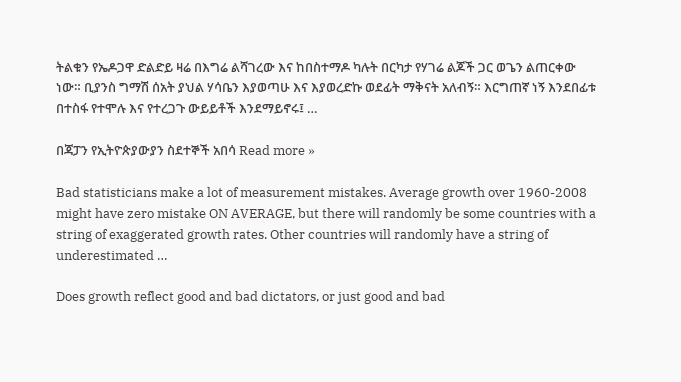ትልቁን የኤዶጋዋ ድልድይ ዛሬ በእግሬ ልሻገረው እና ከበስተማዶ ካሉት በርካታ የሃገሬ ልጆች ጋር ወጌን ልጠርቀው ነው። ቢያንስ ግማሽ ሰአት ያህል ሃሳቤን እያወጣሁ እና እያወረድኩ ወደፊት ማቅናት አለብኝ። እርግጠኛ ነኝ እንደበፊቱ በተስፋ የተሞሉ እና የተረጋጉ ውይይቶች እንደማይኖሩ፤ …

በጃፓን የኢትዮጵያውያን ስደተኞች አበሳ Read more »

Bad statisticians make a lot of measurement mistakes. Average growth over 1960-2008 might have zero mistake ON AVERAGE, but there will randomly be some countries with a string of exaggerated growth rates. Other countries will randomly have a string of underestimated …

Does growth reflect good and bad dictators, or just good and bad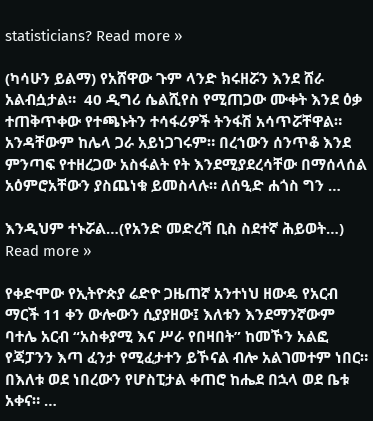statisticians? Read more »

(ካሳሁን ይልማ) የአሸዋው ጉም ላንድ ክሩዘሯን እንደ ሸራ አልብሷታል።  40 ዲግሪ ሴልሺየስ የሚጠጋው ሙቀት እንደ ዕቃ ተጠቅጥቀው የተጫኑትን ተሳፋሪዎች ትንፋሽ አሳጥሯቸዋል። አንዳቸውም ከሌላ ጋራ አይነጋገሩም። በረኀውን ሰንጥቆ እንደ ምንጣፍ የተዘረጋው አስፋልት የት እንደሚያደረሳቸው በማሰላሰል አዕምሮአቸውን ያስጨነቁ ይመስላሉ። ለሰዒድ ሐጎስ ግን …

እንዲህም ተኑሯል…(የአንድ መድረሻ ቢስ ስደተኛ ሕይወት…) Read more »

የቀድሞው የኢትዮጵያ ሬድዮ ጋዜጠኛ አንተነህ ዘውዴ የአርብ ማርች 11 ቀን ውሎውን ሲያያዘው፤ እለቱን እንደማንኛውም ባተሌ አርብ “አስቀያሚ እና ሥራ የበዛበት” ከመኾን አልፎ የጃፓንን እጣ ፈንታ የሚፈታተን ይኾናል ብሎ አልገመተም ነበር። በእለቱ ወደ ነበረውን የሆስፒታል ቀጠሮ ከሔደ በኋላ ወደ ቤቱ አቀና። …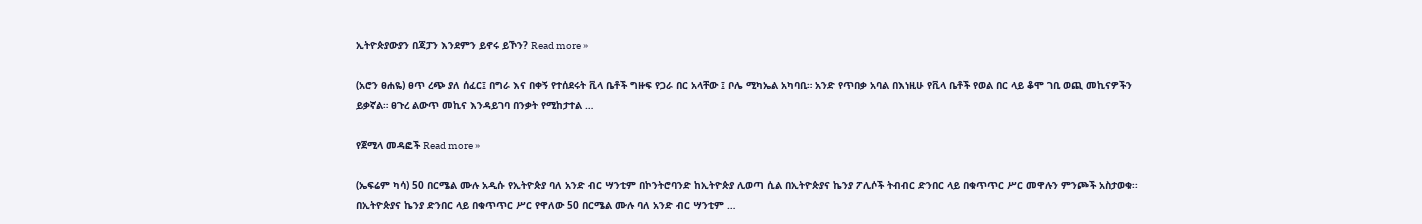ኢትዮጵያውያን በጃፓን እንደምን ይኖሩ ይኾን? Read more »

(አሮን ፀሐዬ) ፀጥ ረጭ ያለ ሰፈር፤ በግራ እና በቀኝ የተሰደሩት ቪላ ቤቶች ግዙፍ የጋራ በር አላቸው ፤ ቦሌ ሚካኤል አካባቢ። አንድ የጥበቃ አባል በእነዚሁ የቪላ ቤቶች የወል በር ላይ ቆሞ ገቢ ወጪ መኪናዎችን ይቃኛል። ፀጉረ ልውጥ መኪና እንዳይገባ በንቃት የሚከታተል …

የጀሚላ መዳፎች Read more »

(ኤፍሬም ካሳ) 50 በርሜል ሙሉ አዲሱ የኢትዮጵያ ባለ አንድ ብር ሣንቲም በኮንትሮባንድ ከኢትዮጵያ ሊወጣ ሲል በኢትዮጵያና ኬንያ ፖሊሶች ትብብር ድንበር ላይ በቁጥጥር ሥር መዋሉን ምንጮች አስታወቁ፡፡ በኢትዮጵያና ኬንያ ድንበር ላይ በቁጥጥር ሥር የዋለው 50 በርሜል ሙሉ ባለ አንድ ብር ሣንቲም …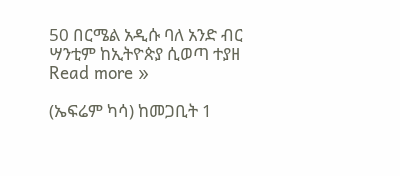50 በርሜል አዲሱ ባለ አንድ ብር ሣንቲም ከኢትዮጵያ ሲወጣ ተያዘ Read more »

(ኤፍሬም ካሳ) ከመጋቢት 1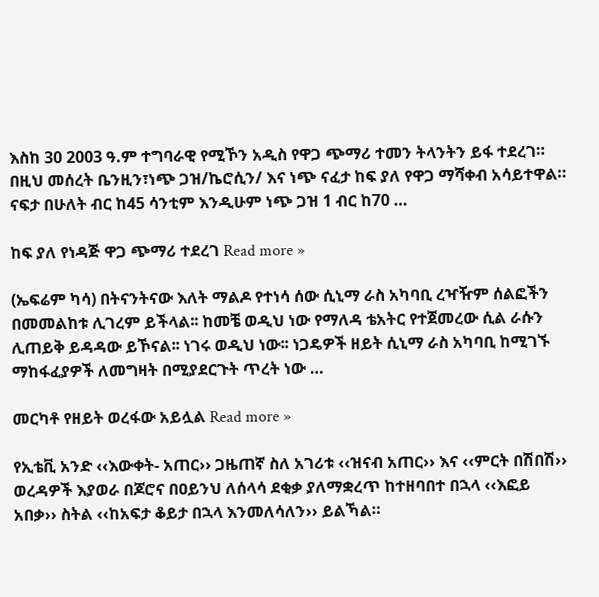እስከ 30 2003 ዓ.ም ተግባራዊ የሚኾን አዲስ የዋጋ ጭማሪ ተመን ትላንትን ይፋ ተደረገ። በዚህ መሰረት ቤንዚን፣ነጭ ጋዝ/ኬሮሲን/ እና ነጭ ናፈታ ከፍ ያለ የዋጋ ማሻቀብ አሳይተዋል። ናፍታ በሁለት ብር ከ45 ሳንቲም እንዲሁም ነጭ ጋዝ 1 ብር ከ70 …

ከፍ ያለ የነዳጅ ዋጋ ጭማሪ ተደረገ Read more »

(ኤፍሬም ካሳ) በትናንትናው እለት ማልዶ የተነሳ ሰው ሲኒማ ራስ አካባቢ ረዣዥም ሰልፎችን በመመልከቱ ሊገረም ይችላል፡፡ ከመቼ ወዲህ ነው የማለዳ ቴአትር የተጀመረው ሲል ራሱን ሊጠይቅ ይዳዳው ይኾናል፡፡ ነገሩ ወዲህ ነው፡፡ ነጋዴዎች ዘይት ሲኒማ ራስ አካባቢ ከሚገኙ ማከፋፈያዎች ለመግዛት በሚያደርጉት ጥረት ነው …

መርካቶ የዘይት ወረፋው አይሏል Read more »

የኢቴቪ አንድ ‹‹እውቀት- አጠር›› ጋዜጠኛ ስለ አገሪቱ ‹‹ዝናብ አጠር›› እና ‹‹ምርት በሽበሽ›› ወረዳዎች እያወራ በጆሮና በዐይንህ ለሰላሳ ደቂቃ ያለማቋረጥ ከተዘባበተ በኋላ ‹‹እፎይ አበቃ›› ስትል ‹‹ከአፍታ ቆይታ በኋላ እንመለሳለን›› ይልኻል።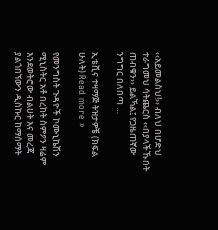‹‹አይመልስህ!›› ብለህ በሆድህ ተራግመህ ሳትጨርስ ‹‹በያላችኹበት ጠብቁን›› ይልኻል፤ የጋዜጠኛው ንግግር በለበጣ …

ኢቴቪና ተዛማጅ ትዝታዎቼ (ክፍል ሁለት) Read more »

የመንግስት ጉዳዮች ኮሙኒኬሽን ሚኒስትር አቶ በረከት ስምዖን ዛሬም እንደወትሮው ብልሀት እና መረጃ ያልጎበኘውን ዲስኩር ከማሰማት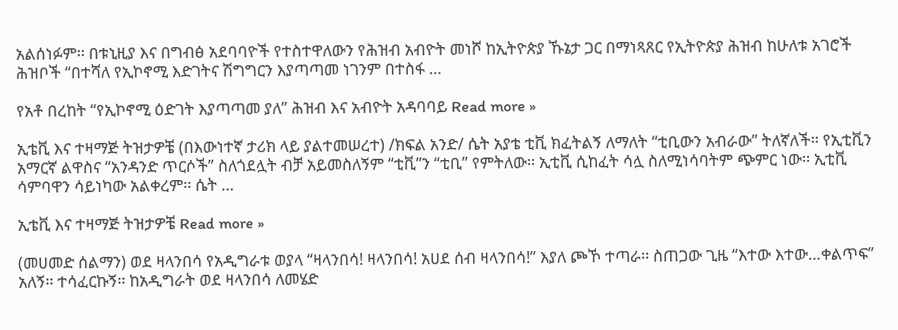አልሰነፉም፡፡ በቱኒዚያ እና በግብፅ አደባባዮች የተስተዋለውን የሕዝብ አብዮት መነሾ ከኢትዮጵያ ኹኔታ ጋር በማነጻጸር የኢትዮጵያ ሕዝብ ከሁለቱ አገሮች ሕዝቦች “በተሻለ የኢኮኖሚ እድገትና ሽግግርን እያጣጣመ ነገንም በተስፋ …

የአቶ በረከት “የኢኮኖሚ ዕድገት እያጣጣመ ያለ” ሕዝብ እና አብዮት አዳባባይ Read more »

ኢቴቪ እና ተዛማጅ ትዝታዎቼ (በእውነተኛ ታሪክ ላይ ያልተመሠረተ) /ክፍል አንድ/ ሴት አያቴ ቲቪ ክፈትልኝ ለማለት “ቲቢውን አብራው” ትለኛለች፡፡ የኢቲቪን አማርኛ ልዋስና “አንዳንድ ጥርሶች” ስለጎደሏት ብቻ አይመስለኝም “ቲቪ”ን “ቲቢ” የምትለው፡፡ ኢቲቪ ሲከፈት ሳሏ ስለሚነሳባትም ጭምር ነው፡፡ ኢቲቪ ሳምባዋን ሳይነካው አልቀረም፡፡ ሴት …

ኢቴቪ እና ተዛማጅ ትዝታዎቼ Read more »

(መሀመድ ሰልማን) ወደ ዛላንበሳ የአዲግራቱ ወያላ “ዛላንበሳ! ዛላንበሳ! አሀደ ሰብ ዛላንበሳ!” እያለ ጮኾ ተጣራ፡፡ ስጠጋው ጊዜ “እተው እተው…ቀልጥፍ” አለኝ፡፡ ተሳፈርኩኝ፡፡ ከአዲግራት ወደ ዛላንበሳ ለመሄድ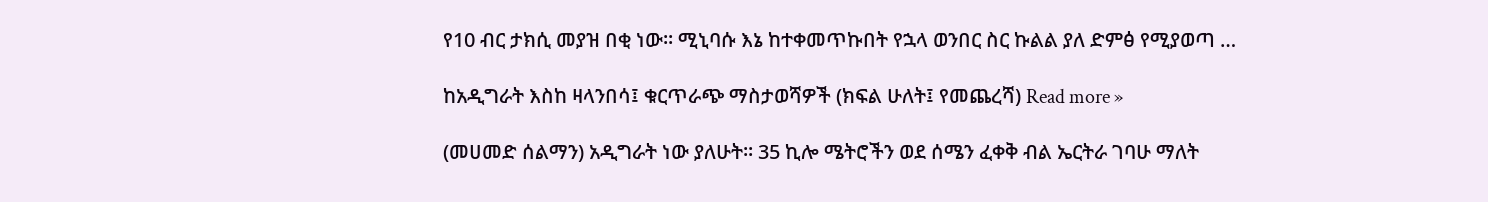የ10 ብር ታክሲ መያዝ በቂ ነው፡፡ ሚኒባሱ እኔ ከተቀመጥኩበት የኋላ ወንበር ስር ኩልል ያለ ድምፅ የሚያወጣ …

ከአዲግራት እስከ ዛላንበሳ፤ ቁርጥራጭ ማስታወሻዎች (ክፍል ሁለት፤ የመጨረሻ) Read more »

(መሀመድ ሰልማን) አዲግራት ነው ያለሁት፡፡ 35 ኪሎ ሜትሮችን ወደ ሰሜን ፈቀቅ ብል ኤርትራ ገባሁ ማለት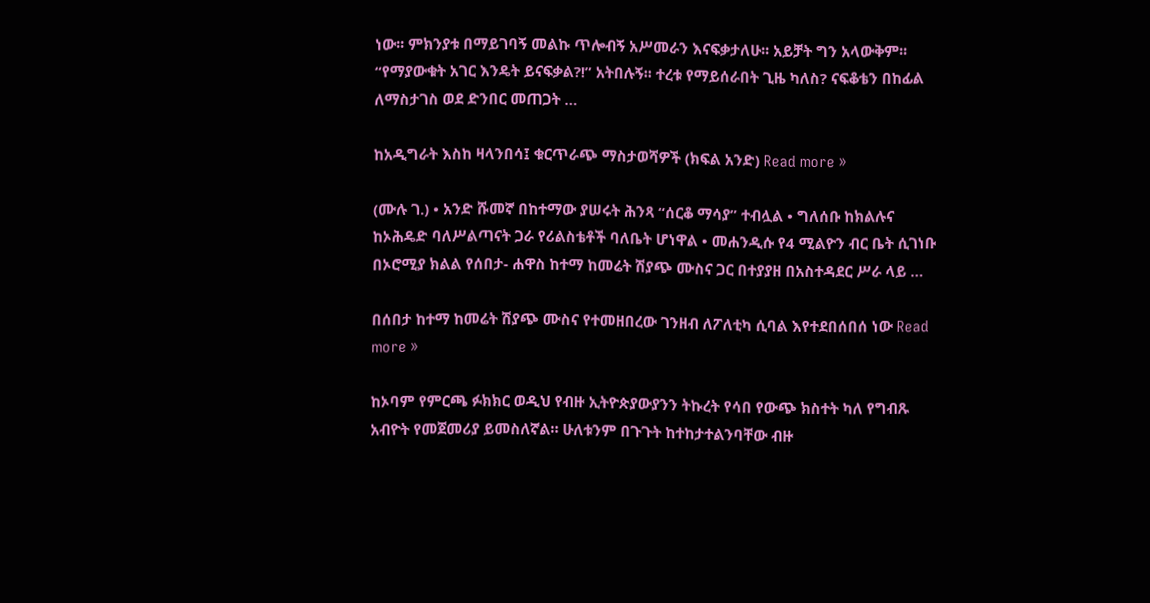ነው፡፡ ምክንያቱ በማይገባኝ መልኩ ጥሎብኝ አሥመራን እናፍቃታለሁ፡፡ አይቻት ግን አላውቅም፡፡ “የማያውቁት አገር እንዴት ይናፍቃል?!” አትበሉኝ፡፡ ተረቱ የማይሰራበት ጊዜ ካለስ? ናፍቆቴን በከፊል ለማስታገስ ወደ ድንበር መጠጋት …

ከአዲግራት እስከ ዛላንበሳ፤ ቁርጥራጭ ማስታወሻዎች (ክፍል አንድ) Read more »

(ሙሉ ገ.) • አንድ ሹመኛ በከተማው ያሠሩት ሕንጻ “ሰርቆ ማሳያ” ተብሏል • ግለሰቡ ከክልሉና ከኦሕዴድ ባለሥልጣናት ጋራ የሪልስቴቶች ባለቤት ሆነዋል • መሐንዲሱ የ4 ሚልዮን ብር ቤት ሲገነቡ በኦሮሚያ ክልል የሰበታ- ሐዋስ ከተማ ከመሬት ሽያጭ ሙስና ጋር በተያያዘ በአስተዳደር ሥራ ላይ …

በሰበታ ከተማ ከመሬት ሽያጭ ሙስና የተመዘበረው ገንዘብ ለፖለቲካ ሲባል እየተደበሰበሰ ነው Read more »

ከኦባም የምርጫ ፉክክር ወዲህ የብዙ ኢትዮጵያውያንን ትኩረት የሳበ የውጭ ክስተት ካለ የግብጹ አብዮት የመጀመሪያ ይመስለኛል። ሁለቱንም በጉጉት ከተከታተልንባቸው ብዙ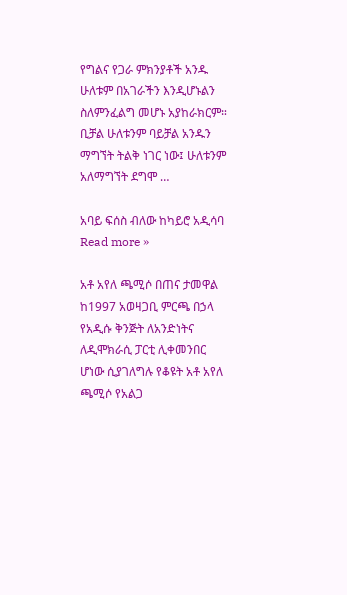የግልና የጋራ ምክንያቶች አንዱ ሁለቱም በአገራችን እንዲሆኑልን ስለምንፈልግ መሆኑ አያከራክርም። ቢቻል ሁለቱንም ባይቻል አንዱን ማግኘት ትልቅ ነገር ነው፤ ሁለቱንም አለማግኘት ደግሞ …

አባይ ፍሰስ ብለው ከካይሮ አዲሳባ Read more »

አቶ አየለ ጫሚሶ በጠና ታመዋል ከ1997 አወዛጋቢ ምርጫ በኃላ የአዲሱ ቅንጅት ለአንድነትና ለዲሞክራሲ ፓርቲ ሊቀመንበር ሆነው ሲያገለግሉ የቆዩት አቶ አየለ  ጫሚሶ የአልጋ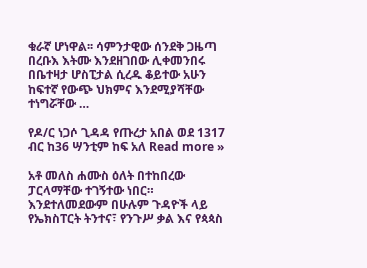ቁራኛ ሆነዋል፡፡ ሳምንታዊው ሰንደቅ ጋዜጣ በረቡእ እትሙ እንደዘገበው ሊቀመንበሩ በቤተዛታ ሆስፒታል ሲረዱ ቆይተው አሁን ከፍተኛ የውጭ ህክምና እንደሚያሻቸው ተነግሯቸው …

የዶ/ር ነጋሶ ጊዳዳ የጡረታ አበል ወደ 1317 ብር ከ36 ሣንቲም ከፍ አለ Read more »

አቶ መለስ ሐሙስ ዕለት በተከበረው ፓርላማቸው ተገኝተው ነበር። እንደተለመደውም በሁሉም ጉዳዮች ላይ የኤክስፐርት ትንተና፣ የንጉሥ ቃል እና የጳጳስ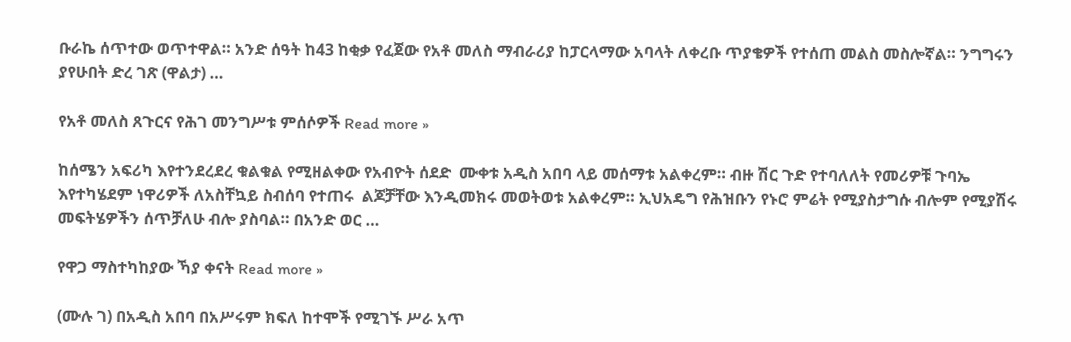ቡራኬ ሰጥተው ወጥተዋል። አንድ ሰዓት ከ43 ከቂቃ የፈጀው የአቶ መለስ ማብራሪያ ከፓርላማው አባላት ለቀረቡ ጥያቄዎች የተሰጠ መልስ መስሎኛል። ንግግሩን ያየሁበት ድረ ገጽ (ዋልታ) …

የአቶ መለስ ጸጉርና የሕገ መንግሥቱ ምሰሶዎች Read more »

ከሰሜን አፍሪካ እየተንደረደረ ቁልቁል የሚዘልቀው የአብዮት ሰደድ  ሙቀቱ አዲስ አበባ ላይ መሰማቱ አልቀረም። ብዙ ሽር ጉድ የተባለለት የመሪዎቹ ጉባኤ እየተካሄደም ነዋሪዎች ለአስቸኳይ ስብሰባ የተጠሩ  ልጆቻቸው እንዲመክሩ መወትወቱ አልቀረም። ኢህአዴግ የሕዝቡን የኑሮ ምሬት የሚያስታግሱ ብሎም የሚያሽሩ መፍትሄዎችን ሰጥቻለሁ ብሎ ያስባል። በአንድ ወር …

የዋጋ ማስተካከያው ኻያ ቀናት Read more »

(ሙሉ ገ) በአዲስ አበባ በአሥሩም ክፍለ ከተሞች የሚገኙ ሥራ አጥ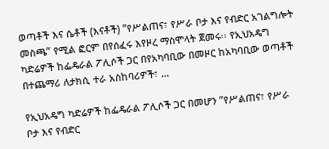ወጣቶች እና ሴቶች (እናቶች) ”የሥልጠና፣ የሥራ ቦታ እና የብድር አገልግሎት መስጫ” የሚል ፎርም በየሰፈሩ እየዞረ ማስሞላት ጀመሩ፡፡ የኢህአዴግ ካድሬዎች ከፌዴራል ፖሊሶች ጋር በየአካባቢው በመዞር ከአካባቢው ወጣቶች በተጨማሪ ለታክሲ ተራ አስከባሪዎች፣ …

የኢህአዴግ ካድሬዎች ከፌዴራል ፖሊሶች ጋር በመሆን ”የሥልጠና፣ የሥራ ቦታ እና የብድር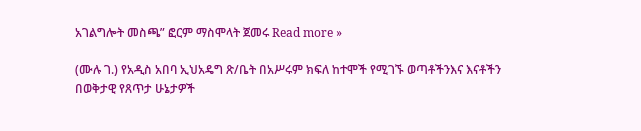አገልግሎት መስጫ” ፎርም ማስሞላት ጀመሩ Read more »

(ሙሉ ገ.) የአዲስ አበባ ኢህአዴግ ጽ/ቤት በአሥሩም ክፍለ ከተሞች የሚገኙ ወጣቶችንእና እናቶችን በወቅታዊ የጸጥታ ሁኔታዎች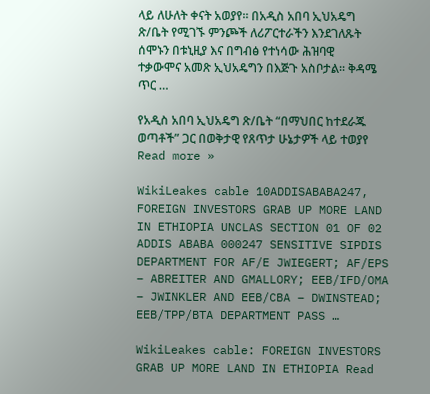ላይ ለሁለት ቀናት አወያየ፡፡ በአዲስ አበባ ኢህአዴግ ጽ/ቤት የሚገኙ ምንጮች ለሪፖርተራችን እንደገለጹት ሰሞኑን በቱኒዚያ እና በግብፅ የተነሳው ሕዝባዊ ተቃውሞና አመጽ ኢህአዴግን በእጅጉ አስቦታል፡፡ ቅዳሜ ጥር …

የአዲስ አበባ ኢህአዴግ ጽ/ቤት “በማህበር ከተደራጁ ወጣቶች” ጋር በወቅታዊ የጸጥታ ሁኔታዎች ላይ ተወያየ Read more »

WikiLeakes cable 10ADDISABABA247, FOREIGN INVESTORS GRAB UP MORE LAND IN ETHIOPIA UNCLAS SECTION 01 OF 02 ADDIS ABABA 000247 SENSITIVE SIPDIS DEPARTMENT FOR AF/E JWIEGERT; AF/EPS – ABREITER AND GMALLORY; EEB/IFD/OMA – JWINKLER AND EEB/CBA – DWINSTEAD; EEB/TPP/BTA DEPARTMENT PASS …

WikiLeakes cable: FOREIGN INVESTORS GRAB UP MORE LAND IN ETHIOPIA Read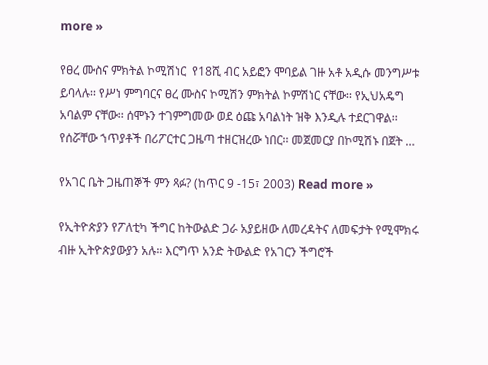more »

የፀረ ሙስና ምክትል ኮሚሽነር  የ18ሺ ብር አይፎን ሞባይል ገዙ አቶ አዲሱ መንግሥቱ ይባላሉ፡፡ የሥነ ምግባርና ፀረ ሙስና ኮሚሽን ምክትል ኮምሽነር ናቸው፡፡ የኢህአዴግ አባልም ናቸው፡፡ ሰሞኑን ተገምግመው ወደ ዕጩ አባልነት ዝቅ እንዲሉ ተደርገዋል፡፡የሰሯቸው ኀጥያቶች በሪፖርተር ጋዜጣ ተዘርዝረው ነበር፡፡ መጀመርያ በኮሚሽኑ በጀት …

የአገር ቤት ጋዜጠኞች ምን ጻፉ? (ከጥር 9 -15፣ 2003) Read more »

የኢትዮጵያን የፖለቲካ ችግር ከትውልድ ጋራ አያይዘው ለመረዳትና ለመፍታት የሚሞክሩ ብዙ ኢትዮጵያውያን አሉ። እርግጥ አንድ ትውልድ የአገርን ችግሮች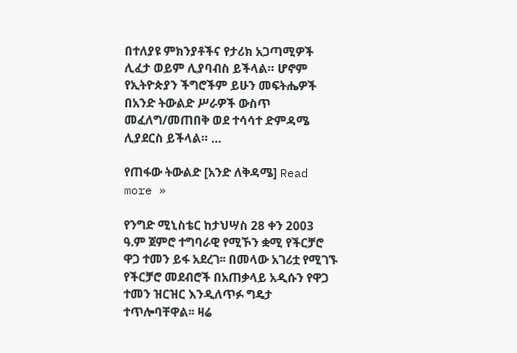በተለያዩ ምክንያቶችና የታሪክ አጋጣሚዎች ሊፈታ ወይም ሊያባብስ ይችላል። ሆኖም የኢትዮጵያን ችግሮችም ይሁን መፍትሔዎች በአንድ ትውልድ ሥራዎች ውስጥ መፈለግ/መጠበቅ ወደ ተሳሳተ ድምዳሜ ሊያደርስ ይችላል። …

የጠፋው ትውልድ [አንድ ለቅዳሜ] Read more »

የንግድ ሚኒስቴር ከታህሣስ 28 ቀን 2003 ዓ.ም ጀምሮ ተግባራዊ የሚኾን ቋሚ የችርቻሮ ዋጋ ተመን ይፋ አደረገ፡፡ በመላው አገሪቷ የሚገኙ የችርቻሮ መደብሮች በአጠቃላይ አዲሱን የዋጋ ተመን ዝርዝር እንዲለጥፉ ግዴታ ተጥሎባቸዋል፡፡ ዛሬ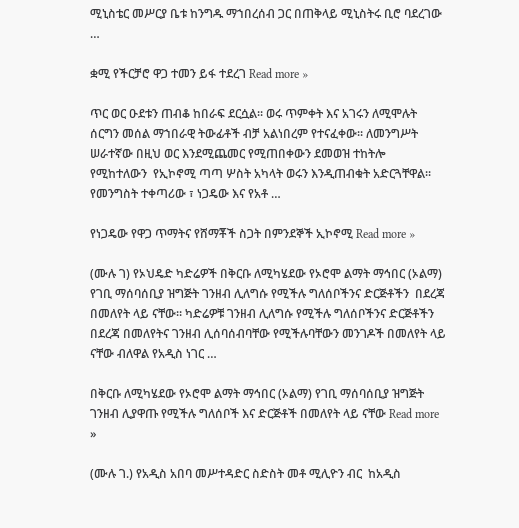ሚኒስቴር መሥርያ ቤቱ ከንግዱ ማኀበረሰብ ጋር በጠቅላይ ሚኒስትሩ ቢሮ ባደረገው …

ቋሚ የችርቻሮ ዋጋ ተመን ይፋ ተደረገ Read more »

ጥር ወር ዑደቱን ጠብቆ ከበራፍ ደርሷል፡፡ ወሩ ጥምቀት እና አገሩን ለሚሞሉት ሰርግን መሰል ማኀበራዊ ትውፊቶች ብቻ አልነበረም የተናፈቀው፡፡ ለመንግሥት ሠራተኛው በዚህ ወር እንደሚጨመር የሚጠበቀውን ደመወዝ ተከትሎ  የሚከተለውን  የኢኮኖሚ ጣጣ ሦስት አካላት ወሩን እንዲጠብቁት አድርጓቸዋል፡፡  የመንግስት ተቀጣሪው ፣ ነጋዴው እና የአቶ …

የነጋዴው የዋጋ ጥማትና የሸማቾች ስጋት በምንደኞች ኢኮኖሚ Read more »

(ሙሉ ገ) የኦህዴድ ካድሬዎች በቅርቡ ለሚካሄደው የኦሮሞ ልማት ማኅበር (ኦልማ) የገቢ ማሰባሰቢያ ዝግጅት ገንዘብ ሊለግሱ የሚችሉ ግለሰቦችንና ድርጅቶችን  በደረጃ በመለየት ላይ ናቸው። ካድሬዎቹ ገንዘብ ሊለግሱ የሚችሉ ግለሰቦችንና ድርጅቶችን በደረጃ በመለየትና ገንዘብ ሊሰባሰብባቸው የሚችሉባቸውን መንገዶች በመለየት ላይ ናቸው ብለዋል የአዲስ ነገር …

በቅርቡ ለሚካሄደው የኦሮሞ ልማት ማኅበር (ኦልማ) የገቢ ማሰባሰቢያ ዝግጅት ገንዘብ ሊያዋጡ የሚችሉ ግለሰቦች እና ድርጅቶች በመለየት ላይ ናቸው Read more »

(ሙሉ ገ.) የአዲስ አበባ መሥተዳድር ስድስት መቶ ሚሊዮን ብር  ከአዲስ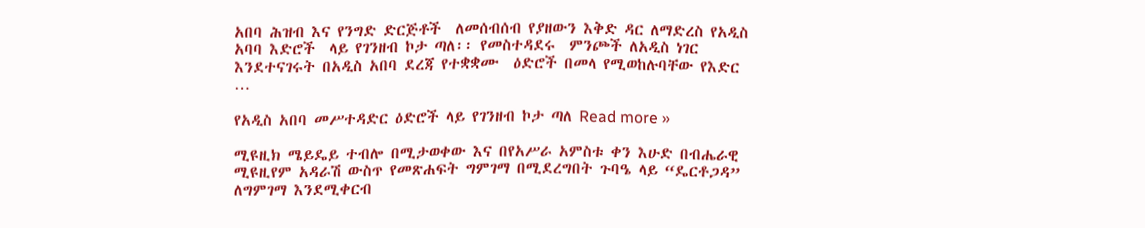አበባ ሕዝብ እና የንግድ ድርጅቶች  ለመሰብሰብ የያዘውን እቅድ ዳር ለማድረስ የአዲስ አባባ እድሮች  ላይ የገንዘብ ኮታ ጣለ፡፡ የመስተዳደሩ  ምንጮች ለአዲስ ነገር እንደተናገሩት በአዲስ አበባ ደረጃ የተቋቋሙ  ዕድሮች በመላ የሚወከሉባቸው የእድር …

የአዲስ አበባ መሥተዳድር ዕድሮች ላይ የገንዘብ ኮታ ጣለ Read more »

ሚዩዚክ ሜይዴይ ተብሎ በሚታወቀው እና በየአሥራ አምስቱ ቀን እሁድ በብሔራዊ ሚዩዚየም አዳራሽ ውስጥ የመጽሐፍት ግምገማ በሚደረግበት ጉባዔ ላይ “ዴርቶጋዳ” ለግምገማ እንደሚቀርብ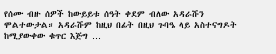የሰሙ ብዙ ሰዎች ከውይይቱ ሰዓት ቀደም ብለው አዳራሹን ሞልተውታል። አዳራሹም ከዚህ በፊት በዚህ ጉባዔ ላይ አስተናግዶት ከሚያውቀው ቁጥር እጅግ …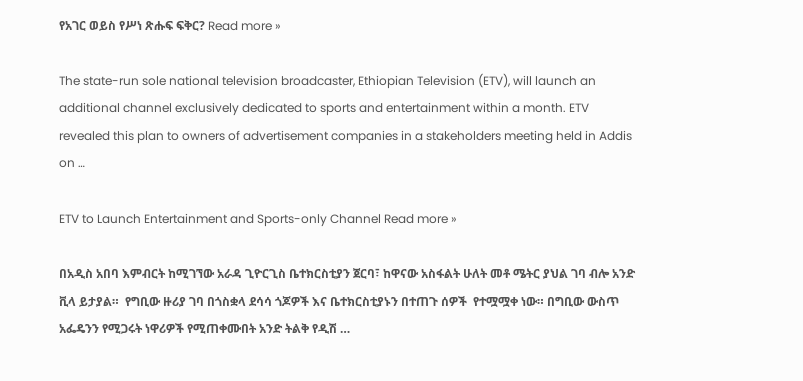የአገር ወይስ የሥነ ጽሑፍ ፍቅር? Read more »

The state-run sole national television broadcaster, Ethiopian Television (ETV), will launch an additional channel exclusively dedicated to sports and entertainment within a month. ETV revealed this plan to owners of advertisement companies in a stakeholders meeting held in Addis on …

ETV to Launch Entertainment and Sports-only Channel Read more »

በአዲስ አበባ እምብርት ከሚገኘው አራዳ ጊዮርጊስ ቤተክርስቲያን ጀርባ፣ ከዋናው አስፋልት ሁለት መቶ ሜትር ያህል ገባ ብሎ አንድ ቪላ ይታያል።  የግቢው ዙሪያ ገባ በጎስቋላ ደሳሳ ጎጆዎች እና ቤተክርስቲያኑን በተጠጉ ሰዎች  የተሟሟቀ ነው። በግቢው ውስጥ አፌዴንን የሚጋሩት ነዋሪዎች የሚጠቀሙበት አንድ ትልቅ የዲሽ …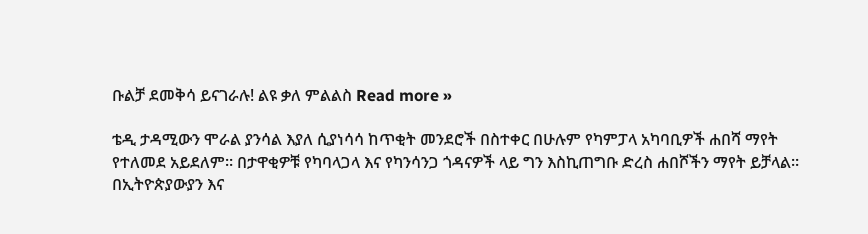ቡልቻ ደመቅሳ ይናገራሉ! ልዩ ቃለ ምልልስ Read more »

ቴዲ ታዳሚውን ሞራል ያንሳል እያለ ሲያነሳሳ ከጥቂት መንደሮች በስተቀር በሁሉም የካምፓላ አካባቢዎች ሐበሻ ማየት የተለመደ አይደለም። በታዋቂዎቹ የካባላጋላ እና የካንሳንጋ ጎዳናዎች ላይ ግን እስኪጠግቡ ድረስ ሐበሾችን ማየት ይቻላል። በኢትዮጵያውያን እና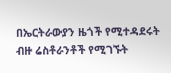በኤርትራውያን ዜጎች የሚተዳደሩት ብዙ ሬስቶራንቶች የሚገኙት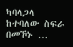ካባላጋላ ከተባለው ስፍራ በመኾኑ …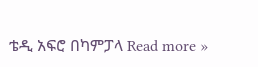ቴዲ አፍሮ በካምፓላ Read more »